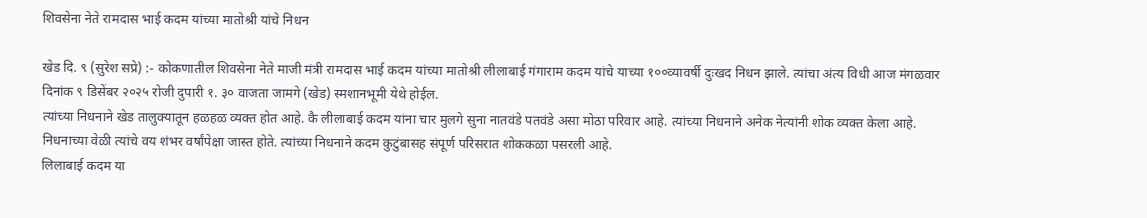शिवसेना नेते रामदास भाई कदम यांच्या मातोश्री यांचे निधन

खेड दि. ९ (सुरेश सप्रे) :- कोकणातील शिवसेना नेते माजी मंत्री रामदास भाई कदम यांच्या मातोश्री लीलाबाई गंगाराम कदम यांचे याच्या १००व्यावर्षी दुःखद निधन झाले. त्यांचा अंत्य विधी आज मंगळवार दिनांक ९ डिसेंबर २०२५ रोजी दुपारी १. ३० वाजता जामगे (खेड) स्मशानभूमी येथे होईल.
त्यांच्या निधनाने खेड तालुक्यातून हळहळ व्यक्त होत आहे. कै लीलाबाई कदम यांना चार मुलगे सुना नातवंडे पतवंडे असा मोठा परिवार आहे. त्यांच्या निधनाने अनेक नेत्यांनी शोक व्यक्त केला आहे. निधनाच्या वेळी त्यांचे वय शंभर वर्षांपेक्षा जास्त होते. त्यांच्या निधनाने कदम कुटुंबासह संपूर्ण परिसरात शोककळा पसरली आहे.
लिलाबाई कदम या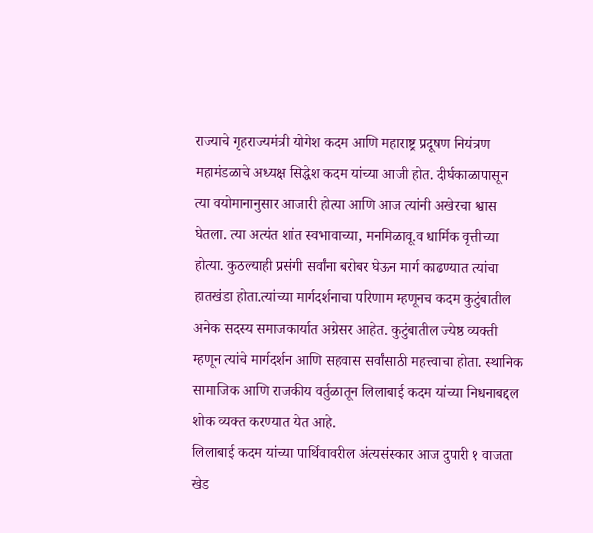राज्याचे गृहराज्यमंत्री योगेश कदम आणि महाराष्ट्र प्रदूषण नियंत्रण महामंडळाचे अध्यक्ष सिद्धेश कदम यांच्या आजी होत. दीर्घकाळापासून त्या वयोमानानुसार आजारी होत्या आणि आज त्यांनी अखेरचा श्वास घेतला. त्या अत्यंत शांत स्वभावाच्या, मनमिळावू.व धार्मिक वृत्तीच्या होत्या. कुठल्याही प्रसंगी सर्वांना बरोबर घेऊन मार्ग काढण्यात त्यांचा हातखंडा होता.त्यांच्या मार्गदर्शनाचा परिणाम म्हणूनच कदम कुटुंबातील अनेक सदस्य समाजकार्यात अग्रेसर आहेत. कुटुंबातील ज्येष्ठ व्यक्ती म्हणून त्यांचे मार्गदर्शन आणि सहवास सर्वांसाठी महत्त्वाचा होता. स्थानिक सामाजिक आणि राजकीय वर्तुळातून लिलाबाई कदम यांच्या निधनाबद्दल शोक व्यक्त करण्यात येत आहे.
लिलाबाई कदम यांच्या पार्थिवावरील अंत्यसंस्कार आज दुपारी १ वाजता खेड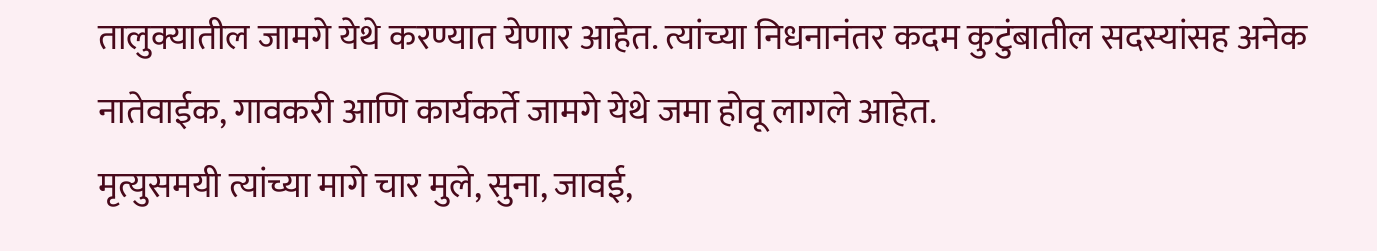तालुक्यातील जामगे येथे करण्यात येणार आहेत. त्यांच्या निधनानंतर कदम कुटुंबातील सदस्यांसह अनेक नातेवाईक, गावकरी आणि कार्यकर्ते जामगे येथे जमा होवू लागले आहेत.
मृत्युसमयी त्यांच्या मागे चार मुले, सुना, जावई,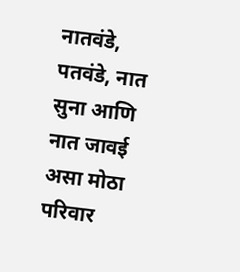नातवंडे, पतवंडे, नात सुना आणि नात जावई असा मोठा परिवार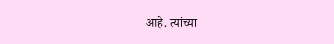आहे. त्यांच्या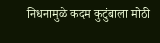निधनामुळे कदम कुटुंबाला मोठी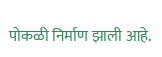पोकळी निर्माण झाली आहे.